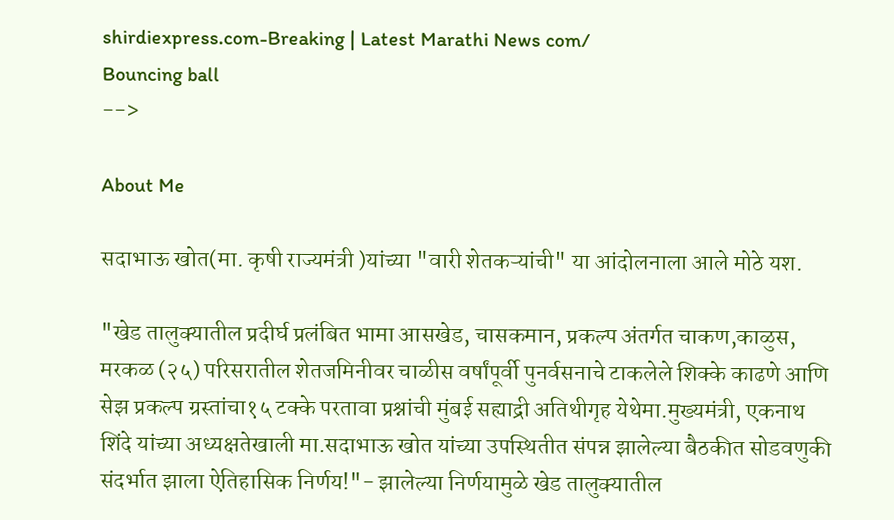shirdiexpress.com-Breaking | Latest Marathi News com/
Bouncing ball
-->

About Me

सदाभाऊ खोत(मा. कृषी राज्यमंत्री )यांच्या "वारी शेतकऱ्यांची" या आंदोलनाला आले मोठे यश.

"खेड तालुक्यातील प्रदीर्घ प्रलंबित भामा आसखेड, चासकमान, प्रकल्प अंतर्गत चाकण,काळुस, मरकळ (२५) परिसरातील शेतजमिनीवर चाळीस वर्षांपूर्वी पुनर्वसनाचे टाकलेले शिक्के काढणे आणि सेझ प्रकल्प ग्रस्तांचा१५ टक्के परतावा प्रश्नांची मुंबई सह्याद्री अतिथीगृह येथेमा.मुख्यमंत्री, एकनाथ शिंदे यांच्या अध्यक्षतेखाली मा.सदाभाऊ खोत यांच्या उपस्थितीत संपन्न झालेल्या बैठकीत सोडवणुकी संदर्भात झाला ऐतिहासिक निर्णय!"- झालेल्या निर्णयामुळे खेड तालुक्यातील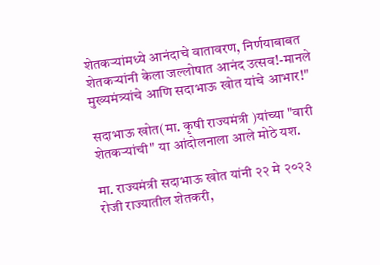शेतकऱ्यांमध्ये आनंदाचे वातावरण, निर्णयाबाबत शेतकऱ्यांनी केला जल्लोषात आनंद उत्सव!-मानले मुख्यमंत्र्यांचे आणि सदाभाऊ खोत यांचे आभार!"

सदाभाऊ खोत(मा. कृषी राज्यमंत्री )यांच्या "वारी शेतकऱ्यांची" या आंदोलनाला आले मोठे यश.

मा. राज्यमंत्री सदाभाऊ खोत यांनी २२ मे २०२३ रोजी राज्यातील शेतकरी,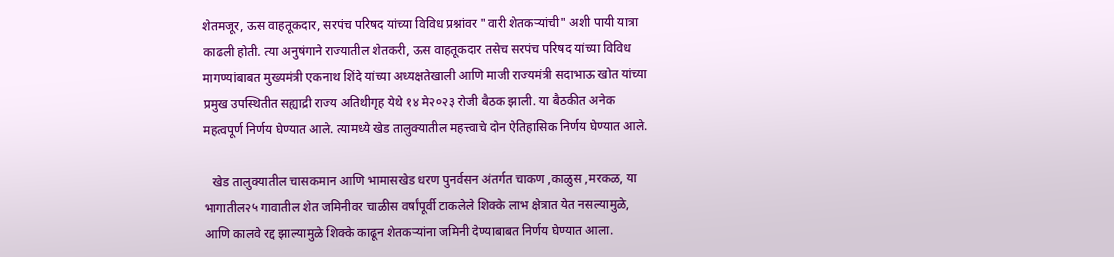शेतमजूर, ऊस वाहतूकदार, सरपंच परिषद यांच्या विविध प्रश्नांवर "वारी शेतकऱ्यांची" अशी पायी यात्रा काढली होती. त्या अनुषंगाने राज्यातील शेतकरी, ऊस वाहतूकदार तसेच सरपंच परिषद यांच्या विविध मागण्यांबाबत मुख्यमंत्री एकनाथ शिंदे यांच्या अध्यक्षतेखाली आणि माजी राज्यमंत्री सदाभाऊ खोत यांच्या प्रमुख उपस्थितीत सह्याद्री राज्य अतिथीगृह येथे १४ मे२०२३ रोजी बैठक झाली. या बैठकीत अनेक महत्वपूर्ण निर्णय घेण्यात आले. त्यामध्ये खेड तालुक्यातील महत्त्वाचे दोन ऐतिहासिक निर्णय घेण्यात आले.

   खेड तालुक्यातील चासकमान आणि भामासखेड धरण पुनर्वसन अंतर्गत चाकण ,काळुस ,मरकळ, या भागातील२५ गावातील शेत जमिनीवर चाळीस वर्षांपूर्वी टाकलेले शिक्के लाभ क्षेत्रात येत नसल्यामुळे, आणि कालवे रद्द झाल्यामुळे शिक्के काढून शेतकऱ्यांना जमिनी देण्याबाबत निर्णय घेण्यात आला.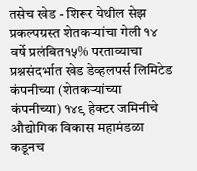तसेच खेड - शिरूर येथील सेझ प्रकल्पग्रस्त शेतकऱ्यांचा गेली १४ वर्षे प्रलंबित१५% परताव्याचा प्रश्नसंदर्भात खेड डेव्हलपर्स लिमिटेड कंपनीच्या (शेतकऱ्यांच्या कंपनीच्या) १४९ हेक्टर जमिनीचे औद्योगिक विकास महामंडळा कडूनच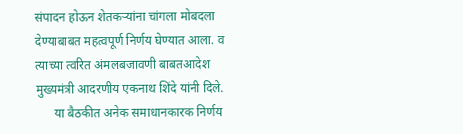संपादन होऊन शेतकऱ्यांना चांगला मोबदला देण्याबाबत महत्वपूर्ण निर्णय घेण्यात आला. व त्याच्या त्वरित अंमलबजावणी बाबतआदेश मुख्यमंत्री आदरणीय एकनाथ शिंदे यांनी दिले.
      या बैठकीत अनेक समाधानकारक निर्णय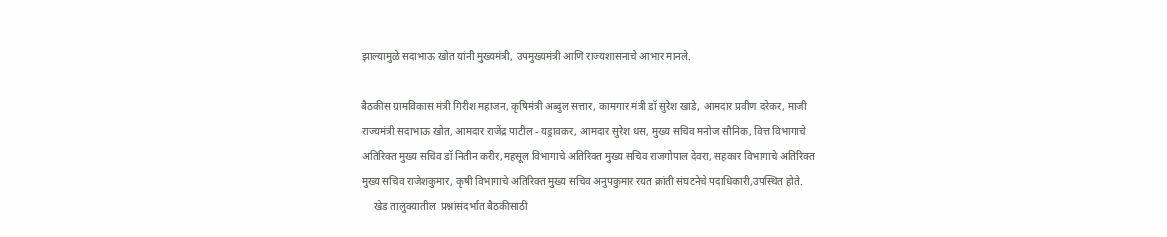झाल्यामुळे सदाभाऊ खोत यांनी मुख्यमंत्री, उपमुख्यमंत्री आणि राज्यशासनाचे आभार मानले.

बैठकीस ग्रामविकास मंत्री गिरीश महाजन, कृषिमंत्री अब्दुल सत्तार, कामगार मंत्री डॉ सुरेश खाडे, आमदार प्रवीण दरेकर, माजी राज्यमंत्री सदाभाऊ खोत, आमदार राजेंद्र पाटील - यड्रावकर, आमदार सुरेश धस, मुख्य सचिव मनोज सौनिक, वित्त विभागाचे अतिरिक्त मुख्य सचिव डॉ नितीन करीर,महसूल विभागाचे अतिरिक्त मुख्य सचिव राजगोपाल देवरा, सहकार विभागाचे अतिरिक्त मुख्य सचिव राजेशकुमार, कृषी विभागाचे अतिरिक्त मुख्य सचिव अनुपकुमार रयत क्रांती संघटनेचे पदाधिकारी,उपस्थित होते.
     खेड तालुक्यातील  प्रश्नांसंदर्भात बैठकीसाठी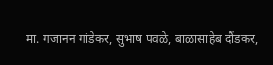मा. गजानन गांडेकर, सुभाष पवळे, बाळासाहेब दौंडकर,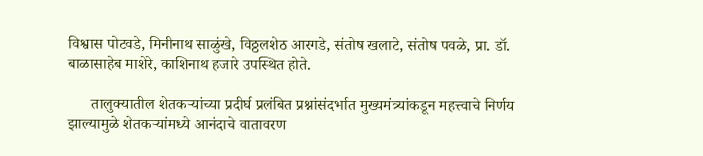विश्वास पोटवडे, मिनीनाथ साळुंखे, विठ्ठलशेठ आरगडे, संतोष खलाटे, संतोष पवळे, प्रा. डॉ. बाळासाहेब माशेरे, काशिनाथ हजारे उपस्थित होते.

      तालुक्यातील शेतकऱ्यांच्या प्रदीर्घ प्रलंबित प्रश्नांसंदर्भात मुख्यमंत्र्यांकडून महत्त्वाचे निर्णय झाल्यामुळे शेतकऱ्यांमध्ये आनंदाचे वातावरण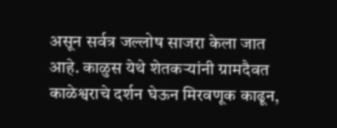असून सर्वत्र जल्लोष साजरा केला जात आहे. काळुस येथे शेतकऱ्यांनी ग्रामदैवत काळेश्वराचे दर्शन घेऊन मिरवणूक काढून,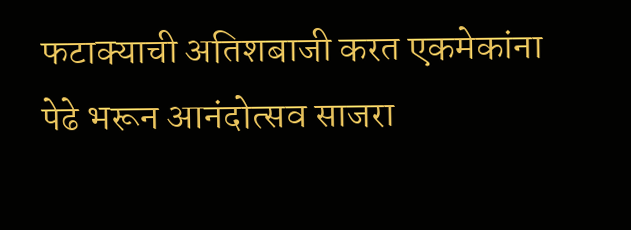फटाक्याची अतिशबाजी करत एकमेकांना पेढे भरून आनंदोत्सव साजरा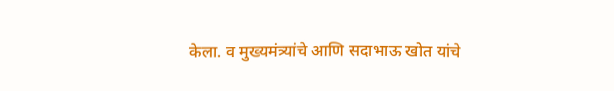केला. व मुख्यमंत्र्यांचे आणि सदाभाऊ खोत यांचे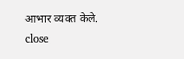आभार व्यक्त केले.
close